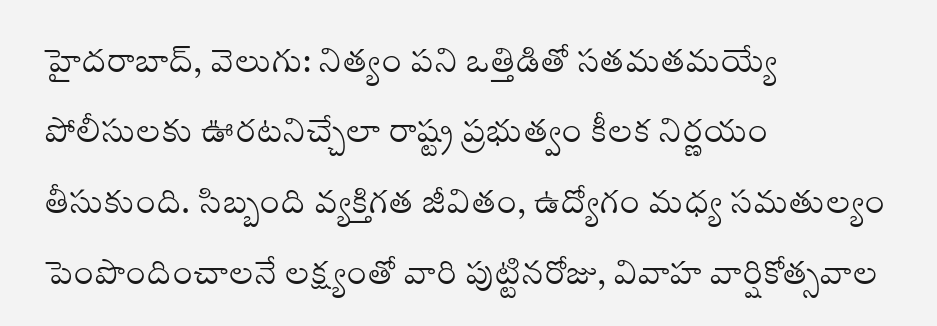హైదరాబాద్, వెలుగు: నిత్యం పని ఒత్తిడితో సతమతమయ్యే పోలీసులకు ఊరటనిచ్చేలా రాష్ట్ర ప్రభుత్వం కీలక నిర్ణయం తీసుకుంది. సిబ్బంది వ్యక్తిగత జీవితం, ఉద్యోగం మధ్య సమతుల్యం పెంపొందించాలనే లక్ష్యంతో వారి పుట్టినరోజు, వివాహ వార్షికోత్సవాల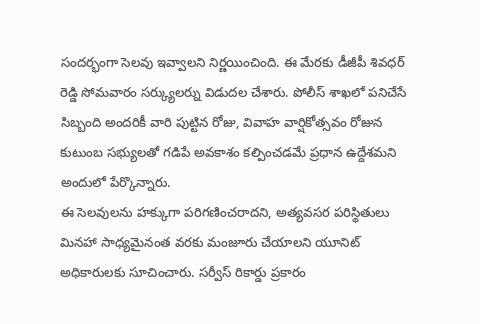సందర్భంగా సెలవు ఇవ్వాలని నిర్ణయించింది. ఈ మేరకు డీజీపీ శివధర్ రెడ్డి సోమవారం సర్క్యులర్ను విడుదల చేశారు. పోలీస్ శాఖలో పనిచేసే సిబ్బంది అందరికీ వారి పుట్టిన రోజు, వివాహ వార్షికోత్సవం రోజున కుటుంబ సభ్యులతో గడిపే అవకాశం కల్పించడమే ప్రధాన ఉద్దేశమని అందులో పేర్కొన్నారు.
ఈ సెలవులను హక్కుగా పరిగణించరాదని, అత్యవసర పరిస్థితులు మినహా సాధ్యమైనంత వరకు మంజూరు చేయాలని యూనిట్ అధికారులకు సూచించారు. సర్వీస్ రికార్డు ప్రకారం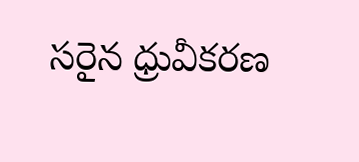సరైన ధ్రువీకరణ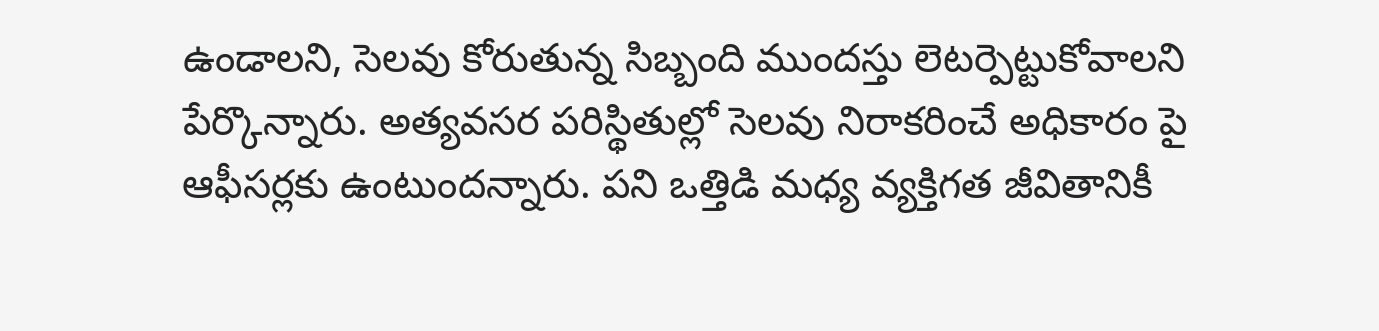ఉండాలని, సెలవు కోరుతున్న సిబ్బంది ముందస్తు లెటర్పెట్టుకోవాలని పేర్కొన్నారు. అత్యవసర పరిస్థితుల్లో సెలవు నిరాకరించే అధికారం పై ఆఫీసర్లకు ఉంటుందన్నారు. పని ఒత్తిడి మధ్య వ్యక్తిగత జీవితానికీ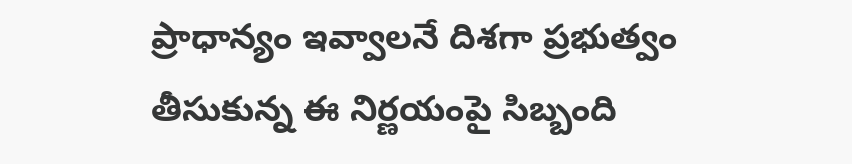ప్రాధాన్యం ఇవ్వాలనే దిశగా ప్రభుత్వం తీసుకున్న ఈ నిర్ణయంపై సిబ్బంది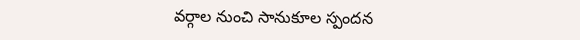వర్గాల నుంచి సానుకూల స్పందన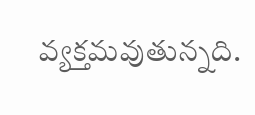వ్యక్తమవుతున్నది.